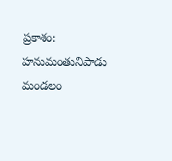ప్రకాశం: హనుమంతునిపాడు మండలం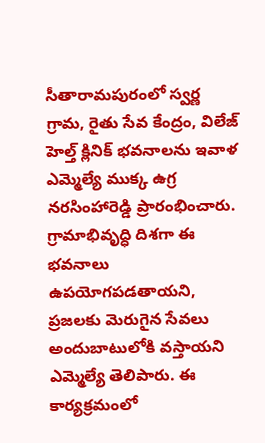సీతారామపురంలో స్వర్ణ గ్రామ, రైతు సేవ కేంద్రం, విలేజ్ హెల్త్ క్లినిక్ భవనాలను ఇవాళ ఎమ్మెల్యే ముక్క ఉగ్ర నరసింహారెడ్డి ప్రారంభించారు. గ్రామాభివృద్ధి దిశగా ఈ భవనాలు ఉపయోగపడతాయని, ప్రజలకు మెరుగైన సేవలు అందుబాటులోకి వస్తాయని ఎమ్మెల్యే తెలిపారు. ఈ కార్యక్రమంలో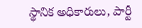స్థానిక అధికారులు, పార్టీ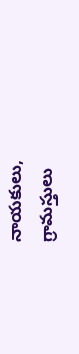నాయకులు, గ్రామస్తులు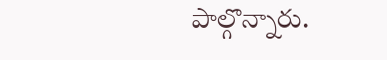పాల్గొన్నారు.